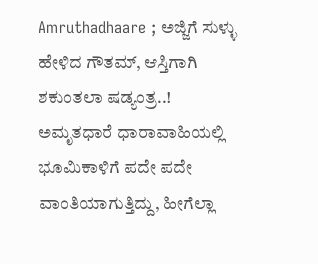Amruthadhaare ; ಅಜ್ಜಿಗೆ ಸುಳ್ಳು ಹೇಳಿದ ಗೌತಮ್, ಆಸ್ತಿಗಾಗಿ ಶಕುಂತಲಾ ಷಡ್ಯಂತ್ರ..!
ಅಮೃತಧಾರೆ ಧಾರಾವಾಹಿಯಲ್ಲಿ ಭೂಮಿಕಾಳಿಗೆ ಪದೇ ಪದೇ ವಾಂತಿಯಾಗುತ್ತಿದ್ದು, ಹೀಗೆಲ್ಲಾ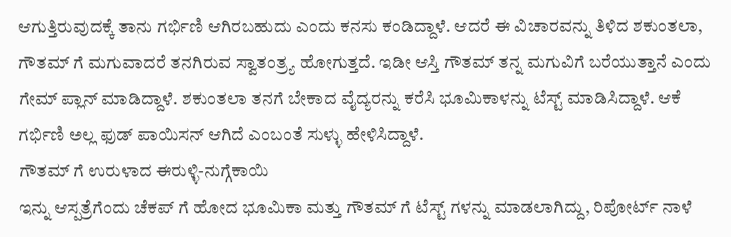ಆಗುತ್ತಿರುವುದಕ್ಕೆ ತಾನು ಗರ್ಭಿಣಿ ಆಗಿರಬಹುದು ಎಂದು ಕನಸು ಕಂಡಿದ್ದಾಳೆ. ಆದರೆ ಈ ವಿಚಾರವನ್ನು ತಿಳಿದ ಶಕುಂತಲಾ, ಗೌತಮ್ ಗೆ ಮಗುವಾದರೆ ತನಗಿರುವ ಸ್ವಾತಂತ್ರ್ಯ ಹೋಗುತ್ತದೆ. ಇಡೀ ಆಸ್ತಿ ಗೌತಮ್ ತನ್ನ ಮಗುವಿಗೆ ಬರೆಯುತ್ತಾನೆ ಎಂದು ಗೇಮ್ ಪ್ಲಾನ್ ಮಾಡಿದ್ದಾಳೆ. ಶಕುಂತಲಾ ತನಗೆ ಬೇಕಾದ ವೈದ್ಯರನ್ನು ಕರೆಸಿ ಭೂಮಿಕಾಳನ್ನು ಟೆಸ್ಟ್ ಮಾಡಿಸಿದ್ದಾಳೆ. ಆಕೆ ಗರ್ಭಿಣಿ ಅಲ್ಲ ಫುಡ್ ಪಾಯಿಸನ್ ಆಗಿದೆ ಎಂಬಂತೆ ಸುಳ್ಳು ಹೇಳಿಸಿದ್ದಾಳೆ.
ಗೌತಮ್ ಗೆ ಉರುಳಾದ ಈರುಳ್ಳಿ-ನುಗ್ಗೆಕಾಯಿ
ಇನ್ನು ಆಸ್ಪತ್ರೆಗೆಂದು ಚೆಕಪ್ ಗೆ ಹೋದ ಭೂಮಿಕಾ ಮತ್ತು ಗೌತಮ್ ಗೆ ಟೆಸ್ಟ್ ಗಳನ್ನು ಮಾಡಲಾಗಿದ್ದು, ರಿಪೋರ್ಟ್ ನಾಳೆ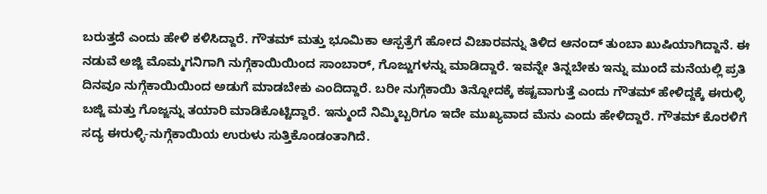ಬರುತ್ತದೆ ಎಂದು ಹೇಳಿ ಕಳಿಸಿದ್ದಾರೆ. ಗೌತಮ್ ಮತ್ತು ಭೂಮಿಕಾ ಆಸ್ಪತ್ರೆಗೆ ಹೋದ ವಿಚಾರವನ್ನು ತಿಳಿದ ಆನಂದ್ ತುಂಬಾ ಖುಷಿಯಾಗಿದ್ದಾನೆ. ಈ ನಡುವೆ ಅಜ್ಜಿ ಮೊಮ್ಮಗನಿಗಾಗಿ ನುಗ್ಗೆಕಾಯಿಯಿಂದ ಸಾಂಬಾರ್, ಗೊಜ್ಜುಗಳನ್ನು ಮಾಡಿದ್ದಾರೆ. ಇವನ್ನೇ ತಿನ್ನಬೇಕು ಇನ್ನು ಮುಂದೆ ಮನೆಯಲ್ಲಿ ಪ್ರತಿ ದಿನವೂ ನುಗ್ಗೆಕಾಯಿಯಿಂದ ಅಡುಗೆ ಮಾಡಬೇಕು ಎಂದಿದ್ದಾರೆ. ಬರೀ ನುಗ್ಗೆಕಾಯಿ ತಿನ್ನೋದಕ್ಕೆ ಕಷ್ಟವಾಗುತ್ತೆ ಎಂದು ಗೌತಮ್ ಹೇಳಿದ್ದಕ್ಕೆ ಈರುಳ್ಳಿ ಬಜ್ಜಿ ಮತ್ತು ಗೊಜ್ಜನ್ನು ತಯಾರಿ ಮಾಡಿಕೊಟ್ಟಿದ್ದಾರೆ. ಇನ್ಮುಂದೆ ನಿಮ್ಮಿಬ್ಬರಿಗೂ ಇದೇ ಮುಖ್ಯವಾದ ಮೆನು ಎಂದು ಹೇಳಿದ್ದಾರೆ. ಗೌತಮ್ ಕೊರಳಿಗೆ ಸದ್ಯ ಈರುಳ್ಳಿ-ನುಗ್ಗೆಕಾಯಿಯ ಉರುಳು ಸುತ್ತಿಕೊಂಡಂತಾಗಿದೆ.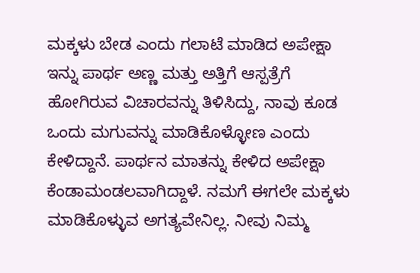ಮಕ್ಕಳು ಬೇಡ ಎಂದು ಗಲಾಟೆ ಮಾಡಿದ ಅಪೇಕ್ಷಾ
ಇನ್ನು ಪಾರ್ಥ ಅಣ್ಣ ಮತ್ತು ಅತ್ತಿಗೆ ಆಸ್ಪತ್ರೆಗೆ ಹೋಗಿರುವ ವಿಚಾರವನ್ನು ತಿಳಿಸಿದ್ದು, ನಾವು ಕೂಡ ಒಂದು ಮಗುವನ್ನು ಮಾಡಿಕೊಳ್ಳೋಣ ಎಂದು ಕೇಳಿದ್ದಾನೆ. ಪಾರ್ಥನ ಮಾತನ್ನು ಕೇಳಿದ ಅಪೇಕ್ಷಾ ಕೆಂಡಾಮಂಡಲವಾಗಿದ್ದಾಳೆ. ನಮಗೆ ಈಗಲೇ ಮಕ್ಕಳು ಮಾಡಿಕೊಳ್ಳುವ ಅಗತ್ಯವೇನಿಲ್ಲ. ನೀವು ನಿಮ್ಮ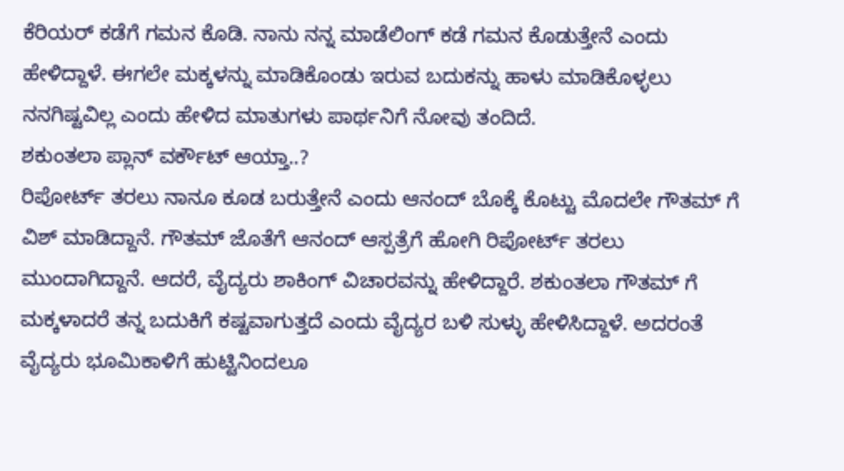ಕೆರಿಯರ್ ಕಡೆಗೆ ಗಮನ ಕೊಡಿ. ನಾನು ನನ್ನ ಮಾಡೆಲಿಂಗ್ ಕಡೆ ಗಮನ ಕೊಡುತ್ತೇನೆ ಎಂದು ಹೇಳಿದ್ದಾಳೆ. ಈಗಲೇ ಮಕ್ಕಳನ್ನು ಮಾಡಿಕೊಂಡು ಇರುವ ಬದುಕನ್ನು ಹಾಳು ಮಾಡಿಕೊಳ್ಳಲು ನನಗಿಷ್ಟವಿಲ್ಲ ಎಂದು ಹೇಳಿದ ಮಾತುಗಳು ಪಾರ್ಥನಿಗೆ ನೋವು ತಂದಿದೆ.
ಶಕುಂತಲಾ ಪ್ಲಾನ್ ವರ್ಕೌಟ್ ಆಯ್ತಾ..?
ರಿಪೋರ್ಟ್ ತರಲು ನಾನೂ ಕೂಡ ಬರುತ್ತೇನೆ ಎಂದು ಆನಂದ್ ಬೊಕ್ಕೆ ಕೊಟ್ಟು ಮೊದಲೇ ಗೌತಮ್ ಗೆ ವಿಶ್ ಮಾಡಿದ್ದಾನೆ. ಗೌತಮ್ ಜೊತೆಗೆ ಆನಂದ್ ಆಸ್ಪತ್ರೆಗೆ ಹೋಗಿ ರಿಪೋರ್ಟ್ ತರಲು ಮುಂದಾಗಿದ್ದಾನೆ. ಆದರೆ, ವೈದ್ಯರು ಶಾಕಿಂಗ್ ವಿಚಾರವನ್ನು ಹೇಳಿದ್ದಾರೆ. ಶಕುಂತಲಾ ಗೌತಮ್ ಗೆ ಮಕ್ಕಳಾದರೆ ತನ್ನ ಬದುಕಿಗೆ ಕಷ್ಟವಾಗುತ್ತದೆ ಎಂದು ವೈದ್ಯರ ಬಳಿ ಸುಳ್ಳು ಹೇಳಿಸಿದ್ದಾಳೆ. ಅದರಂತೆ ವೈದ್ಯರು ಭೂಮಿಕಾಳಿಗೆ ಹುಟ್ಟಿನಿಂದಲೂ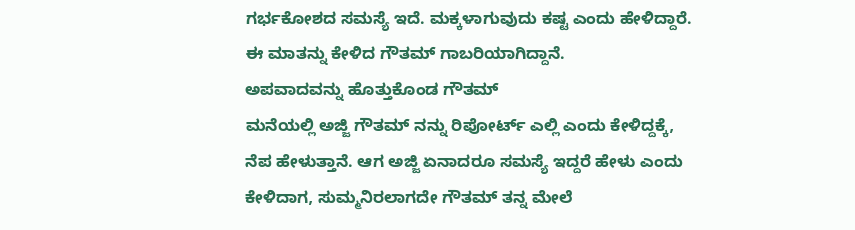ಗರ್ಭಕೋಶದ ಸಮಸ್ಯೆ ಇದೆ. ಮಕ್ಕಳಾಗುವುದು ಕಷ್ಟ ಎಂದು ಹೇಳಿದ್ದಾರೆ. ಈ ಮಾತನ್ನು ಕೇಳಿದ ಗೌತಮ್ ಗಾಬರಿಯಾಗಿದ್ದಾನೆ.
ಅಪವಾದವನ್ನು ಹೊತ್ತುಕೊಂಡ ಗೌತಮ್
ಮನೆಯಲ್ಲಿ ಅಜ್ಜಿ ಗೌತಮ್ ನನ್ನು ರಿಪೋರ್ಟ್ ಎಲ್ಲಿ ಎಂದು ಕೇಳಿದ್ದಕ್ಕೆ, ನೆಪ ಹೇಳುತ್ತಾನೆ. ಆಗ ಅಜ್ಜಿ ಏನಾದರೂ ಸಮಸ್ಯೆ ಇದ್ದರೆ ಹೇಳು ಎಂದು ಕೇಳಿದಾಗ, ಸುಮ್ಮನಿರಲಾಗದೇ ಗೌತಮ್ ತನ್ನ ಮೇಲೆ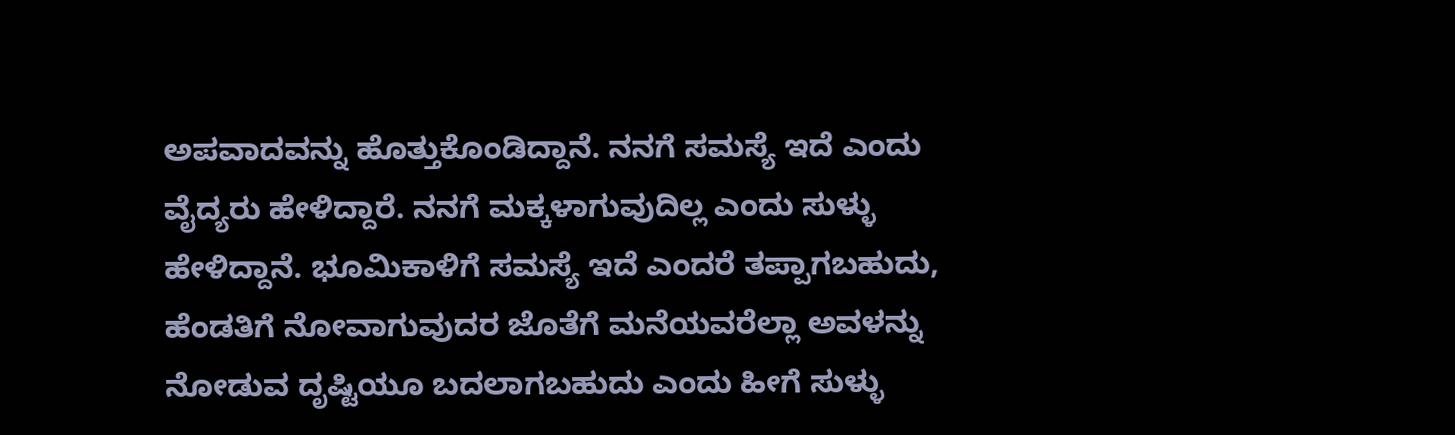ಅಪವಾದವನ್ನು ಹೊತ್ತುಕೊಂಡಿದ್ದಾನೆ. ನನಗೆ ಸಮಸ್ಯೆ ಇದೆ ಎಂದು ವೈದ್ಯರು ಹೇಳಿದ್ದಾರೆ. ನನಗೆ ಮಕ್ಕಳಾಗುವುದಿಲ್ಲ ಎಂದು ಸುಳ್ಳು ಹೇಳಿದ್ದಾನೆ. ಭೂಮಿಕಾಳಿಗೆ ಸಮಸ್ಯೆ ಇದೆ ಎಂದರೆ ತಪ್ಪಾಗಬಹುದು, ಹೆಂಡತಿಗೆ ನೋವಾಗುವುದರ ಜೊತೆಗೆ ಮನೆಯವರೆಲ್ಲಾ ಅವಳನ್ನು ನೋಡುವ ದೃಷ್ಟಿಯೂ ಬದಲಾಗಬಹುದು ಎಂದು ಹೀಗೆ ಸುಳ್ಳು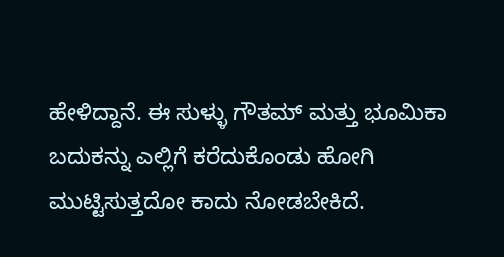ಹೇಳಿದ್ದಾನೆ. ಈ ಸುಳ್ಳು ಗೌತಮ್ ಮತ್ತು ಭೂಮಿಕಾ ಬದುಕನ್ನು ಎಲ್ಲಿಗೆ ಕರೆದುಕೊಂಡು ಹೋಗಿ ಮುಟ್ಟಿಸುತ್ತದೋ ಕಾದು ನೋಡಬೇಕಿದೆ.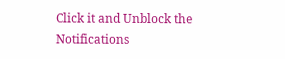Click it and Unblock the Notifications